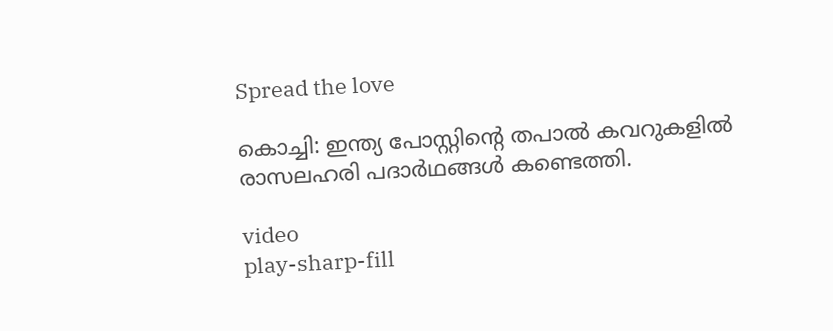Spread the love

കൊച്ചി: ഇന്ത്യ പോസ്റ്റിന്റെ തപാല്‍ കവറുകളില്‍ രാസലഹരി പദാര്‍ഥങ്ങള്‍ കണ്ടെത്തി.

video
play-sharp-fill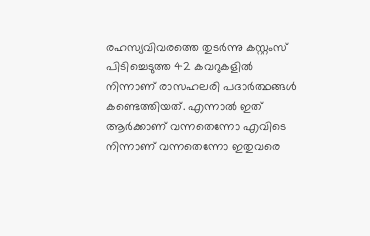രഹസ്യവിവരത്തെ തുടര്‍ന്നു കസ്റ്റംസ് പിടിച്ചെടുത്ത 42 കവറുകളില്‍ നിന്നാണ് രാസഹലരി പദാര്‍ത്ഥങ്ങള്‍ കണ്ടെത്തിയത്. എന്നാല്‍ ഇത് ആര്‍ക്കാണ് വന്നതെന്നോ എവിടെ നിന്നാണ് വന്നതെന്നോ ഇതുവരെ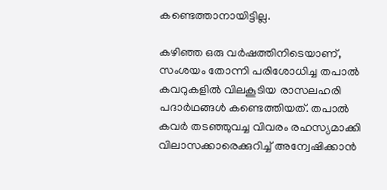കണ്ടെത്താനായിട്ടില്ല.

കഴിഞ്ഞ ഒരു വര്‍ഷത്തിനിടെയാണ്, സംശയം തോന്നി പരിശോധിച്ച തപാല്‍ കവറുകളില്‍ വിലകൂടിയ രാസലഹരി പദാര്‍ഥങ്ങള്‍ കണ്ടെത്തിയത്. തപാല്‍ കവര്‍ തടഞ്ഞുവച്ച വിവരം രഹസ്യമാക്കി വിലാസക്കാരെക്കുറിച്ച്‌ അന്വേഷിക്കാന്‍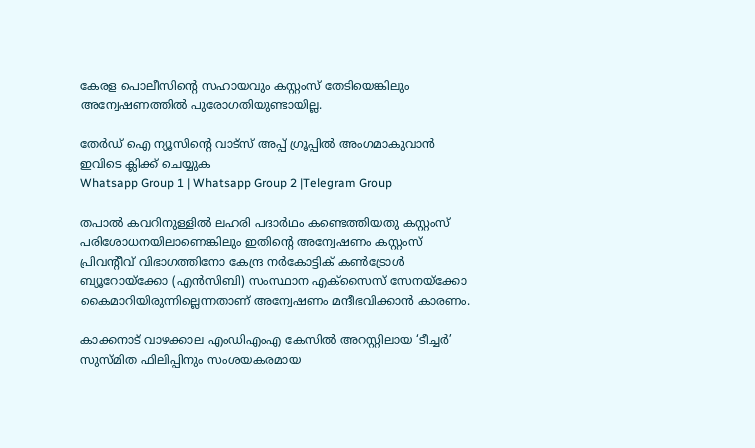കേരള പൊലീസിന്റെ സഹായവും കസ്റ്റംസ് തേടിയെങ്കിലും അന്വേഷണത്തില്‍ പുരോഗതിയുണ്ടായില്ല.

തേർഡ് ഐ ന്യൂസിന്റെ വാട്സ് അപ്പ് ഗ്രൂപ്പിൽ അംഗമാകുവാൻ ഇവിടെ ക്ലിക്ക് ചെയ്യുക
Whatsapp Group 1 | Whatsapp Group 2 |Telegram Group

തപാല്‍ കവറിനുള്ളില്‍ ലഹരി പദാര്‍ഥം കണ്ടെത്തിയതു കസ്റ്റംസ് പരിശോധനയിലാണെങ്കിലും ഇതിന്റെ അന്വേഷണം കസ്റ്റംസ് പ്രിവന്റീവ് വിഭാഗത്തിനോ കേന്ദ്ര നര്‍കോട്ടിക് കണ്‍ട്രോള്‍ ബ്യൂറോയ്‌ക്കോ (എന്‍സിബി) സംസ്ഥാന എക്‌സൈസ് സേനയ്‌ക്കോ കൈമാറിയിരുന്നില്ലെന്നതാണ് അന്വേഷണം മന്ദീഭവിക്കാന്‍ കാരണം.

കാക്കനാട് വാഴക്കാല എംഡിഎംഎ കേസില്‍ അറസ്റ്റിലായ ‘ടീച്ചര്‍’ സുസ്മിത ഫിലിപ്പിനും സംശയകരമായ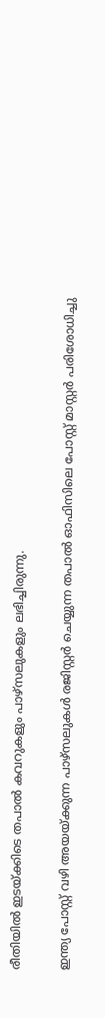രീതിയില്‍ ഇടയ്ക്കിടെ തപാല്‍ കവറുകളും പാഴ്‌സലുകളും ലഭിച്ചിരുന്നു.

ഇന്ത്യ പോസ്റ്റ് വഴി അയയ്ക്കുന്ന പാഴ്‌സലുകള്‍ രജിസ്റ്റര്‍ ചെയ്യുന്ന തപാല്‍ ഓഫിസിലെ പോസ്റ്റ് മാസ്റ്റര്‍ പരിശോധിച്ചു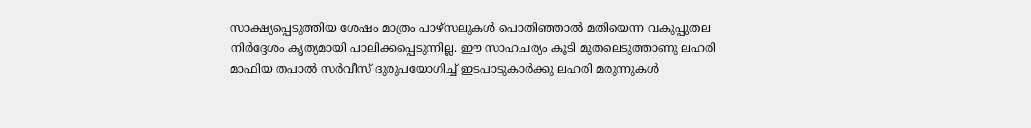സാക്ഷ്യപ്പെടുത്തിയ ശേഷം മാത്രം പാഴ്‌സലുകള്‍ പൊതിഞ്ഞാല്‍ മതിയെന്ന വകുപ്പുതല നിര്‍ദ്ദേശം കൃത്യമായി പാലിക്കപ്പെടുന്നില്ല. ഈ സാഹചര്യം കൂടി മുതലെടുത്താണു ലഹരി മാഫിയ തപാല്‍ സര്‍വീസ് ദുരുപയോഗിച്ച്‌ ഇടപാടുകാര്‍ക്കു ലഹരി മരുന്നുകള്‍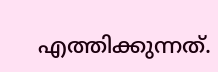എത്തിക്കുന്നത്.